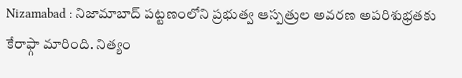Nizamabad : నిజామాబాద్ పట్టణంలోని ప్రభుత్వ ఆస్పత్రుల అవరణ అపరిశుభ్రతకు కేరాఫ్గా మారింది. నిత్యం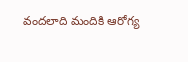వందలాది మందికి ఆరోగ్య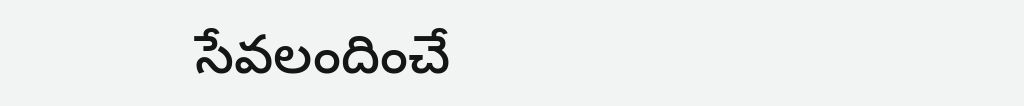సేవలందించే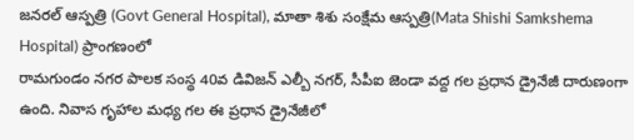జనరల్ ఆస్పత్రి (Govt General Hospital), మాతా శిశు సంక్షేమ ఆస్పత్రి(Mata Shishi Samkshema Hospital) ప్రాంగణంలో
రామగుండం నగర పాలక సంస్థ 40వ డివిజన్ ఎల్బీ నగర్, సీపీఐ జెండా వద్ద గల ప్రధాన డ్రైనేజీ దారుణంగా ఉంది. నివాస గృహాల మధ్య గల ఈ ప్రధాన డ్రైనేజీలో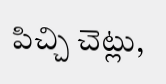పిచ్చి చెట్లు,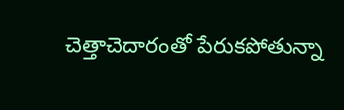చెత్తాచెదారంతో పేరుకపోతున్నా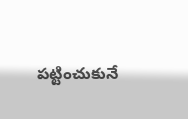పట్టించుకునే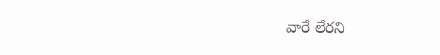వారే లేరని